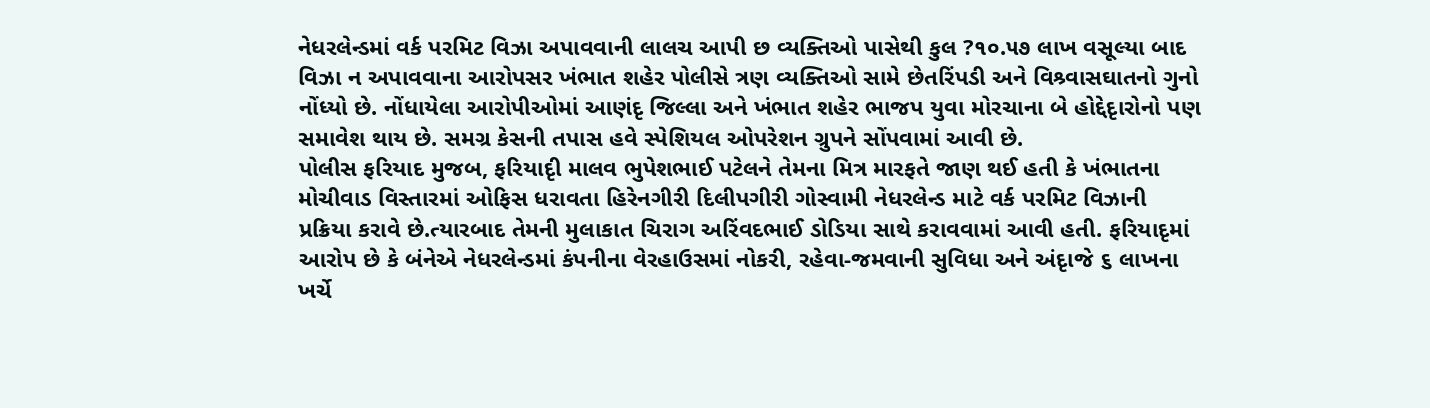નેધરલેન્ડમાં વર્ક પરમિટ વિઝા અપાવવાની લાલચ આપી છ વ્યક્તિઓ પાસેથી કુલ ?૧૦.૫૭ લાખ વસૂલ્યા બાદ વિઝા ન અપાવવાના આરોપસર ખંભાત શહેર પોલીસે ત્રણ વ્યક્તિઓ સામે છેતરિંપડી અને વિશ્ર્વાસઘાતનો ગુનો નોંધ્યો છે. નોંધાયેલા આરોપીઓમાં આણંદૃ જિલ્લા અને ખંભાત શહેર ભાજપ યુવા મોરચાના બે હોદ્દેદૃારોનો પણ સમાવેશ થાય છે. સમગ્ર કેસની તપાસ હવે સ્પેશિયલ ઓપરેશન ગ્રુપને સોંપવામાં આવી છે.
પોલીસ ફરિયાદ મુજબ, ફરિયાદૃી માલવ ભુપેશભાઈ પટેલને તેમના મિત્ર મારફતે જાણ થઈ હતી કે ખંભાતના મોચીવાડ વિસ્તારમાં ઓફિસ ધરાવતા હિરેનગીરી દિલીપગીરી ગોસ્વામી નેધરલેન્ડ માટે વર્ક પરમિટ વિઝાની પ્રક્રિયા કરાવે છે.ત્યારબાદ તેમની મુલાકાત ચિરાગ અરિંવદભાઈ ડોડિયા સાથે કરાવવામાં આવી હતી. ફરિયાદૃમાં આરોપ છે કે બંનેએ નેધરલેન્ડમાં કંપનીના વેરહાઉસમાં નોકરી, રહેવા-જમવાની સુવિધા અને અંદૃાજે ૬ લાખના ખર્ચે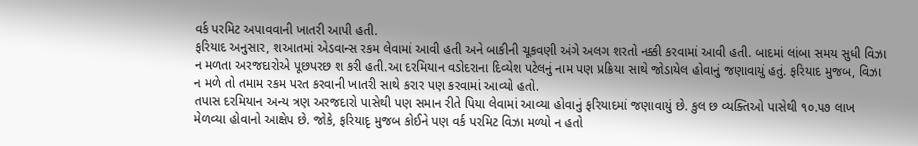વર્ક પરમિટ અપાવવાની ખાતરી આપી હતી.
ફરિયાદ અનુસાર, શઆતમાં એડવાન્સ રકમ લેવામાં આવી હતી અને બાકીની ચૂકવણી અંગે અલગ શરતો નક્કી કરવામાં આવી હતી. બાદમાં લાંબા સમય સુધી વિઝા ન મળતા અરજદારોએ પૂછપરછ શ કરી હતી.આ દરમિયાન વડોદરાના દિવ્યેશ પટેલનું નામ પણ પ્રક્રિયા સાથે જોડાયેલ હોવાનું જણાવાયું હતું. ફરિયાદ મુજબ, વિઝા ન મળે તો તમામ રકમ પરત કરવાની ખાતરી સાથે કરાર પણ કરવામાં આવ્યો હતો.
તપાસ દરમિયાન અન્ય ત્રણ અરજદારો પાસેથી પણ સમાન રીતે પિયા લેવામાં આવ્યા હોવાનું ફરિયાદમાં જણાવાયું છે. કુલ છ વ્યક્તિઓ પાસેથી ૧૦.૫૭ લાખ મેળવ્યા હોવાનો આક્ષેપ છે. જોકે, ફરિયાદૃ મુજબ કોઈને પણ વર્ક પરમિટ વિઝા મળ્યો ન હતો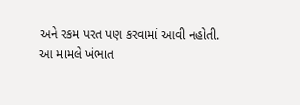અને રકમ પરત પણ કરવામાં આવી નહોતી.
આ મામલે ખંભાત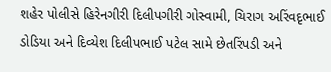શહેર પોલીસે હિરેનગીરી દિલીપગીરી ગોસ્વામી, ચિરાગ અરિંવદૃભાઈ ડોડિયા અને દિવ્યેશ દિલીપભાઈ પટેલ સામે છેતરિંપડી અને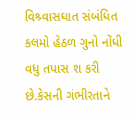વિશ્ર્વાસઘાત સંબંધિત કલમો હેઠળ ગુનો નોંધી વધુ તપાસ શ કરી છે.કેસની ગંભીરતાને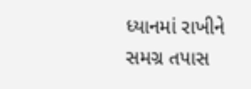ધ્યાનમાં રાખીને સમગ્ર તપાસ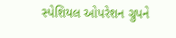સ્પેશિયલ ઓપરેશન ગ્રુપને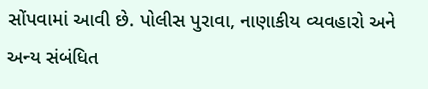સોંપવામાં આવી છે. પોલીસ પુરાવા, નાણાકીય વ્યવહારો અને અન્ય સંબંધિત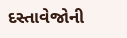દસ્તાવેજોની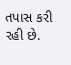તપાસ કરી રહી છે.